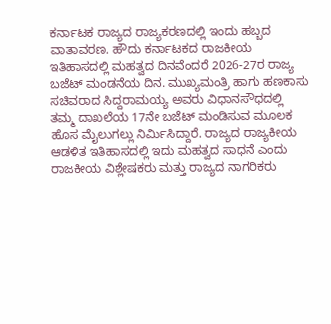ಕರ್ನಾಟಕ ರಾಜ್ಯದ ರಾಜ್ಯಕರಣದಲ್ಲಿ ಇಂದು ಹಬ್ಬದ ವಾತಾವರಣ. ಹೌದು ಕರ್ನಾಟಕದ ರಾಜಕೀಯ ಇತಿಹಾಸದಲ್ಲಿ ಮಹತ್ವದ ದಿನವೆಂದರೆ 2026-27ರ ರಾಜ್ಯ ಬಜೆಟ್ ಮಂಡನೆಯ ದಿನ. ಮುಖ್ಯಮಂತ್ರಿ ಹಾಗು ಹಣಕಾಸು ಸಚಿವರಾದ ಸಿದ್ದರಾಮಯ್ಯ ಅವರು ವಿಧಾನಸೌಧದಲ್ಲಿ ತಮ್ಮ ದಾಖಲೆಯ 17ನೇ ಬಜೆಟ್ ಮಂಡಿಸುವ ಮೂಲಕ ಹೊಸ ಮೈಲುಗಲ್ಲು ನಿರ್ಮಿಸಿದ್ದಾರೆ. ರಾಜ್ಯದ ರಾಜ್ಯಕೀಯ ಆಡಳಿತ ಇತಿಹಾಸದಲ್ಲಿ ಇದು ಮಹತ್ವದ ಸಾಧನೆ ಎಂದು ರಾಜಕೀಯ ವಿಶ್ಲೇಷಕರು ಮತ್ತು ರಾಜ್ಯದ ನಾಗರಿಕರು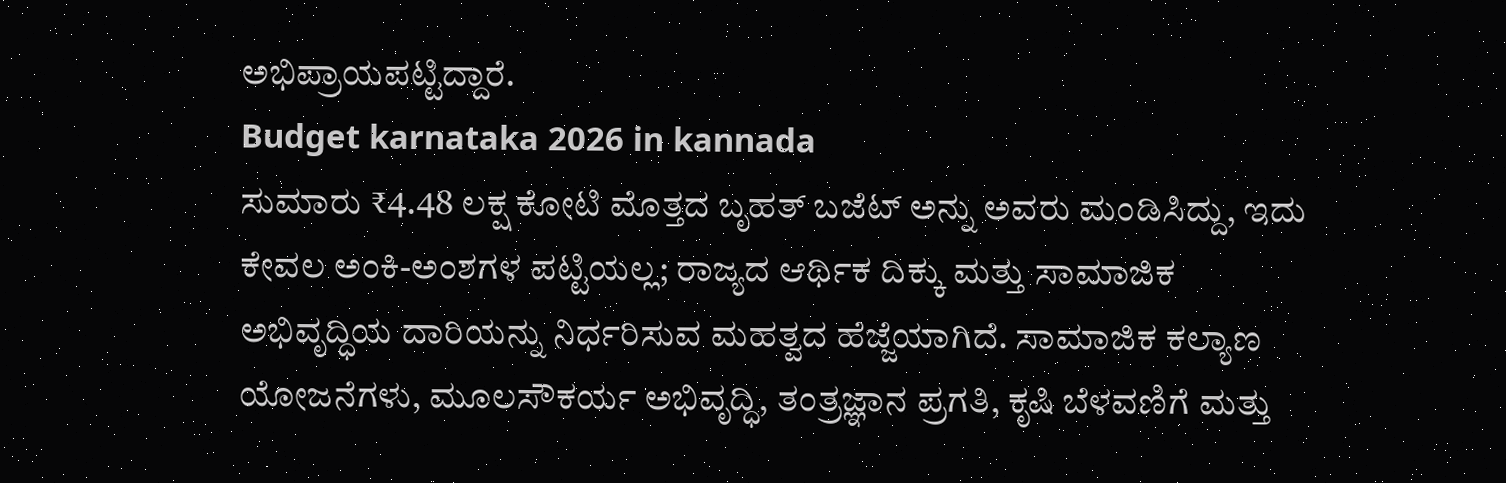ಅಭಿಪ್ರಾಯಪಟ್ಟಿದ್ದಾರೆ.
Budget karnataka 2026 in kannada
ಸುಮಾರು ₹4.48 ಲಕ್ಷ ಕೋಟಿ ಮೊತ್ತದ ಬೃಹತ್ ಬಜೆಟ್ ಅನ್ನು ಅವರು ಮಂಡಿಸಿದ್ದು, ಇದು ಕೇವಲ ಅಂಕಿ-ಅಂಶಗಳ ಪಟ್ಟಿಯಲ್ಲ; ರಾಜ್ಯದ ಆರ್ಥಿಕ ದಿಕ್ಕು ಮತ್ತು ಸಾಮಾಜಿಕ ಅಭಿವೃದ್ಧಿಯ ದಾರಿಯನ್ನು ನಿರ್ಧರಿಸುವ ಮಹತ್ವದ ಹೆಜ್ಜೆಯಾಗಿದೆ. ಸಾಮಾಜಿಕ ಕಲ್ಯಾಣ ಯೋಜನೆಗಳು, ಮೂಲಸೌಕರ್ಯ ಅಭಿವೃದ್ಧಿ, ತಂತ್ರಜ್ಞಾನ ಪ್ರಗತಿ, ಕೃಷಿ ಬೆಳವಣಿಗೆ ಮತ್ತು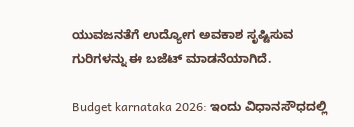ಯುವಜನತೆಗೆ ಉದ್ಯೋಗ ಅವಕಾಶ ಸೃಷ್ಟಿಸುವ ಗುರಿಗಳನ್ನು ಈ ಬಜೆಟ್ ಮಾಡನೆಯಾಗಿದೆ.

Budget karnataka 2026: ಇಂದು ವಿಧಾನಸೌಧದಲ್ಲಿ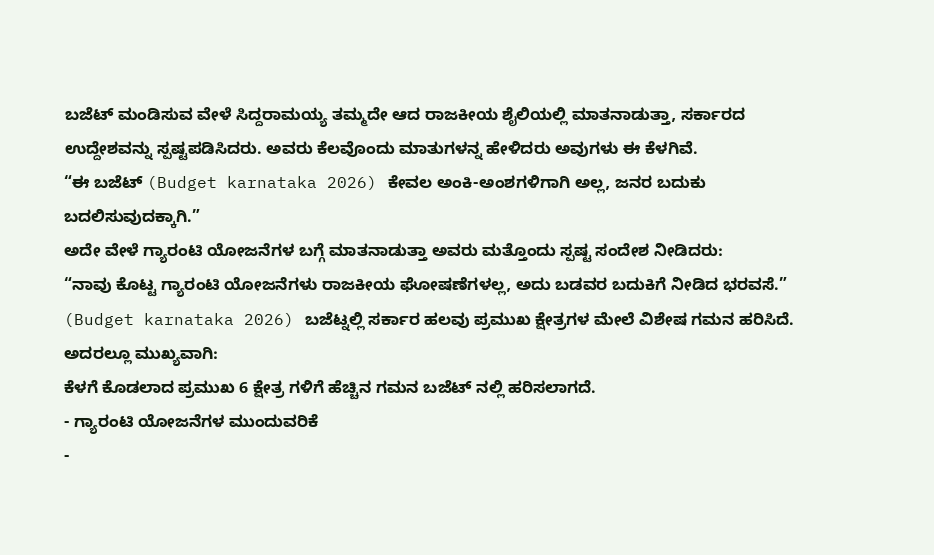ಬಜೆಟ್ ಮಂಡಿಸುವ ವೇಳೆ ಸಿದ್ದರಾಮಯ್ಯ ತಮ್ಮದೇ ಆದ ರಾಜಕೀಯ ಶೈಲಿಯಲ್ಲಿ ಮಾತನಾಡುತ್ತಾ, ಸರ್ಕಾರದ ಉದ್ದೇಶವನ್ನು ಸ್ಪಷ್ಟಪಡಿಸಿದರು. ಅವರು ಕೆಲವೊಂದು ಮಾತುಗಳನ್ನ ಹೇಳಿದರು ಅವುಗಳು ಈ ಕೆಳಗಿವೆ.
“ಈ ಬಜೆಟ್ (Budget karnataka 2026) ಕೇವಲ ಅಂಕಿ-ಅಂಶಗಳಿಗಾಗಿ ಅಲ್ಲ, ಜನರ ಬದುಕು ಬದಲಿಸುವುದಕ್ಕಾಗಿ.”
ಅದೇ ವೇಳೆ ಗ್ಯಾರಂಟಿ ಯೋಜನೆಗಳ ಬಗ್ಗೆ ಮಾತನಾಡುತ್ತಾ ಅವರು ಮತ್ತೊಂದು ಸ್ಪಷ್ಟ ಸಂದೇಶ ನೀಡಿದರು:
“ನಾವು ಕೊಟ್ಟ ಗ್ಯಾರಂಟಿ ಯೋಜನೆಗಳು ರಾಜಕೀಯ ಘೋಷಣೆಗಳಲ್ಲ, ಅದು ಬಡವರ ಬದುಕಿಗೆ ನೀಡಿದ ಭರವಸೆ.”
(Budget karnataka 2026) ಬಜೆಟ್ನಲ್ಲಿ ಸರ್ಕಾರ ಹಲವು ಪ್ರಮುಖ ಕ್ಷೇತ್ರಗಳ ಮೇಲೆ ವಿಶೇಷ ಗಮನ ಹರಿಸಿದೆ. ಅದರಲ್ಲೂ ಮುಖ್ಯವಾಗಿ:
ಕೆಳಗೆ ಕೊಡಲಾದ ಪ್ರಮುಖ 6 ಕ್ಷೇತ್ರ ಗಳಿಗೆ ಹೆಚ್ಚಿನ ಗಮನ ಬಜೆಟ್ ನಲ್ಲಿ ಹರಿಸಲಾಗದೆ.
- ಗ್ಯಾರಂಟಿ ಯೋಜನೆಗಳ ಮುಂದುವರಿಕೆ
-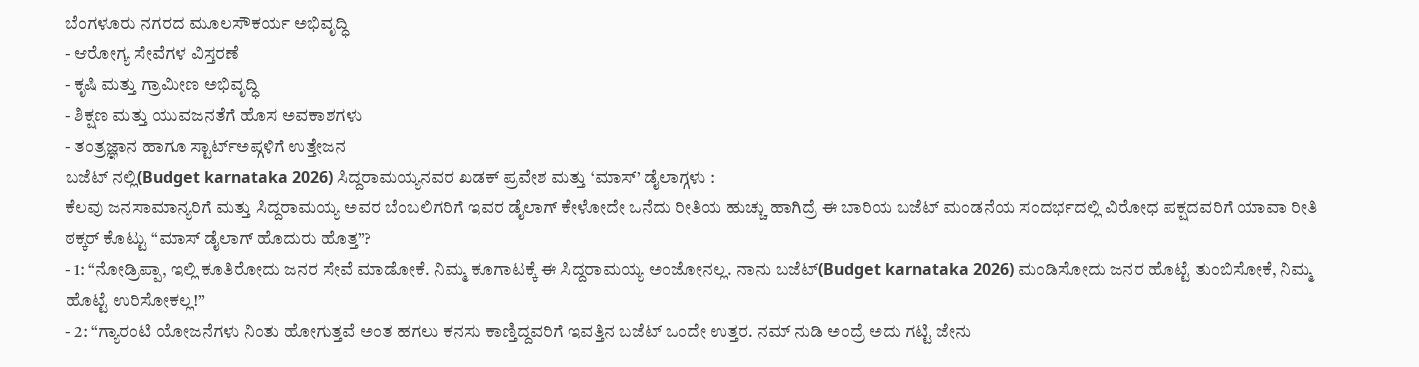ಬೆಂಗಳೂರು ನಗರದ ಮೂಲಸೌಕರ್ಯ ಅಭಿವೃದ್ಧಿ
- ಆರೋಗ್ಯ ಸೇವೆಗಳ ವಿಸ್ತರಣೆ
- ಕೃಷಿ ಮತ್ತು ಗ್ರಾಮೀಣ ಅಭಿವೃದ್ಧಿ
- ಶಿಕ್ಷಣ ಮತ್ತು ಯುವಜನತೆಗೆ ಹೊಸ ಅವಕಾಶಗಳು
- ತಂತ್ರಜ್ಞಾನ ಹಾಗೂ ಸ್ಟಾರ್ಟ್ಅಪ್ಗಳಿಗೆ ಉತ್ತೇಜನ
ಬಜೆಟ್ ನಲ್ಲಿ(Budget karnataka 2026) ಸಿದ್ದರಾಮಯ್ಯನವರ ಖಡಕ್ ಪ್ರವೇಶ ಮತ್ತು ‘ಮಾಸ್’ ಡೈಲಾಗ್ಗಳು :
ಕೆಲವು ಜನಸಾಮಾನ್ಯರಿಗೆ ಮತ್ತು ಸಿದ್ದರಾಮಯ್ಯ ಅವರ ಬೆಂಬಲಿಗರಿಗೆ ಇವರ ಡೈಲಾಗ್ ಕೇಳೋದೇ ಒನೆದು ರೀತಿಯ ಹುಚ್ಚು ಹಾಗಿದ್ರೆ ಈ ಬಾರಿಯ ಬಜೆಟ್ ಮಂಡನೆಯ ಸಂದರ್ಭದಲ್ಲಿ ವಿರೋಧ ಪಕ್ಷದವರಿಗೆ ಯಾವಾ ರೀತಿ ಠಕ್ಕರ್ ಕೊಟ್ಟು “ಮಾಸ್ ಡೈಲಾಗ್ ಹೊದುರು ಹೊತ್ತ”?
- 1: “ನೋಡ್ರಿಪ್ಪಾ, ಇಲ್ಲಿ ಕೂತಿರೋದು ಜನರ ಸೇವೆ ಮಾಡೋಕೆ. ನಿಮ್ಮ ಕೂಗಾಟಕ್ಕೆ ಈ ಸಿದ್ದರಾಮಯ್ಯ ಅಂಜೋನಲ್ಲ. ನಾನು ಬಜೆಟ್(Budget karnataka 2026) ಮಂಡಿಸೋದು ಜನರ ಹೊಟ್ಟೆ ತುಂಬಿಸೋಕೆ, ನಿಮ್ಮ ಹೊಟ್ಟೆ ಉರಿಸೋಕಲ್ಲ!”
- 2: “ಗ್ಯಾರಂಟಿ ಯೋಜನೆಗಳು ನಿಂತು ಹೋಗುತ್ತವೆ ಅಂತ ಹಗಲು ಕನಸು ಕಾಣ್ತಿದ್ದವರಿಗೆ ಇವತ್ತಿನ ಬಜೆಟ್ ಒಂದೇ ಉತ್ತರ. ನಮ್ ನುಡಿ ಅಂದ್ರೆ ಅದು ಗಟ್ಟಿ ಜೇನು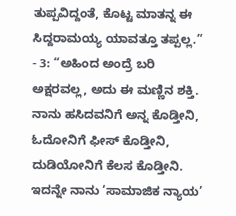ತುಪ್ಪವಿದ್ದಂತೆ, ಕೊಟ್ಟ ಮಾತನ್ನ ಈ ಸಿದ್ದರಾಮಯ್ಯ ಯಾವತ್ತೂ ತಪ್ಪಲ್ಲ.”
- 3: “ಅಹಿಂದ ಅಂದ್ರೆ ಬರಿ ಅಕ್ಷರವಲ್ಲ, ಅದು ಈ ಮಣ್ಣಿನ ಶಕ್ತಿ. ನಾನು ಹಸಿದವನಿಗೆ ಅನ್ನ ಕೊಡ್ತೀನಿ, ಓದೋನಿಗೆ ಫೀಸ್ ಕೊಡ್ತೀನಿ, ದುಡಿಯೋನಿಗೆ ಕೆಲಸ ಕೊಡ್ತೀನಿ. ಇದನ್ನೇ ನಾನು ‘ಸಾಮಾಜಿಕ ನ್ಯಾಯ’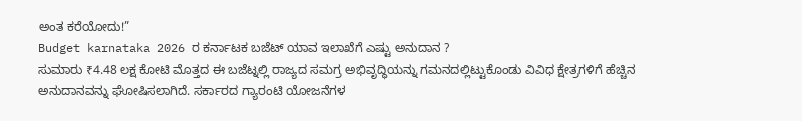ಅಂತ ಕರೆಯೋದು!”
Budget karnataka 2026 ರ ಕರ್ನಾಟಕ ಬಜೆಟ್ ಯಾವ ಇಲಾಖೆಗೆ ಎಷ್ಟು ಅನುದಾನ ?
ಸುಮಾರು ₹4.48 ಲಕ್ಷ ಕೋಟಿ ಮೊತ್ತದ ಈ ಬಜೆಟ್ನಲ್ಲಿ ರಾಜ್ಯದ ಸಮಗ್ರ ಅಭಿವೃದ್ಧಿಯನ್ನು ಗಮನದಲ್ಲಿಟ್ಟುಕೊಂಡು ವಿವಿಧ ಕ್ಷೇತ್ರಗಳಿಗೆ ಹೆಚ್ಚಿನ ಅನುದಾನವನ್ನು ಘೋಷಿಸಲಾಗಿದೆ. ಸರ್ಕಾರದ ಗ್ಯಾರಂಟಿ ಯೋಜನೆಗಳ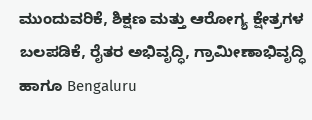ಮುಂದುವರಿಕೆ, ಶಿಕ್ಷಣ ಮತ್ತು ಆರೋಗ್ಯ ಕ್ಷೇತ್ರಗಳ ಬಲಪಡಿಕೆ, ರೈತರ ಅಭಿವೃದ್ಧಿ, ಗ್ರಾಮೀಣಾಭಿವೃದ್ಧಿ ಹಾಗೂ Bengaluru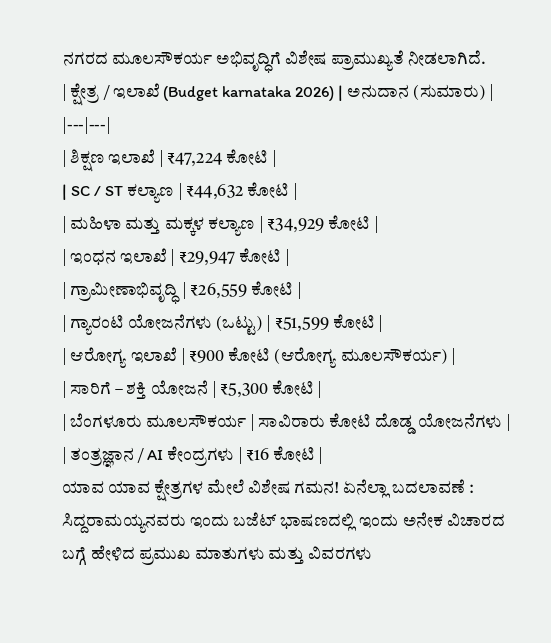ನಗರದ ಮೂಲಸೌಕರ್ಯ ಅಭಿವೃದ್ಧಿಗೆ ವಿಶೇಷ ಪ್ರಾಮುಖ್ಯತೆ ನೀಡಲಾಗಿದೆ.
| ಕ್ಷೇತ್ರ / ಇಲಾಖೆ (Budget karnataka 2026) | ಅನುದಾನ (ಸುಮಾರು) |
|---|---|
| ಶಿಕ್ಷಣ ಇಲಾಖೆ | ₹47,224 ಕೋಟಿ |
| SC / ST ಕಲ್ಯಾಣ | ₹44,632 ಕೋಟಿ |
| ಮಹಿಳಾ ಮತ್ತು ಮಕ್ಕಳ ಕಲ್ಯಾಣ | ₹34,929 ಕೋಟಿ |
| ಇಂಧನ ಇಲಾಖೆ | ₹29,947 ಕೋಟಿ |
| ಗ್ರಾಮೀಣಾಭಿವೃದ್ಧಿ | ₹26,559 ಕೋಟಿ |
| ಗ್ಯಾರಂಟಿ ಯೋಜನೆಗಳು (ಒಟ್ಟು) | ₹51,599 ಕೋಟಿ |
| ಆರೋಗ್ಯ ಇಲಾಖೆ | ₹900 ಕೋಟಿ (ಆರೋಗ್ಯ ಮೂಲಸೌಕರ್ಯ) |
| ಸಾರಿಗೆ – ಶಕ್ತಿ ಯೋಜನೆ | ₹5,300 ಕೋಟಿ |
| ಬೆಂಗಳೂರು ಮೂಲಸೌಕರ್ಯ | ಸಾವಿರಾರು ಕೋಟಿ ದೊಡ್ಡ ಯೋಜನೆಗಳು |
| ತಂತ್ರಜ್ಞಾನ / AI ಕೇಂದ್ರಗಳು | ₹16 ಕೋಟಿ |
ಯಾವ ಯಾವ ಕ್ಷೇತ್ರಗಳ ಮೇಲೆ ವಿಶೇಷ ಗಮನ! ಏನೆಲ್ಲಾ ಬದಲಾವಣೆ :
ಸಿದ್ದರಾಮಯ್ಯನವರು ಇಂದು ಬಜೆಟ್ ಭಾಷಣದಲ್ಲಿ ಇಂದು ಅನೇಕ ವಿಚಾರದ ಬಗ್ಗೆ ಹೇಳಿದ ಪ್ರಮುಖ ಮಾತುಗಳು ಮತ್ತು ವಿವರಗಳು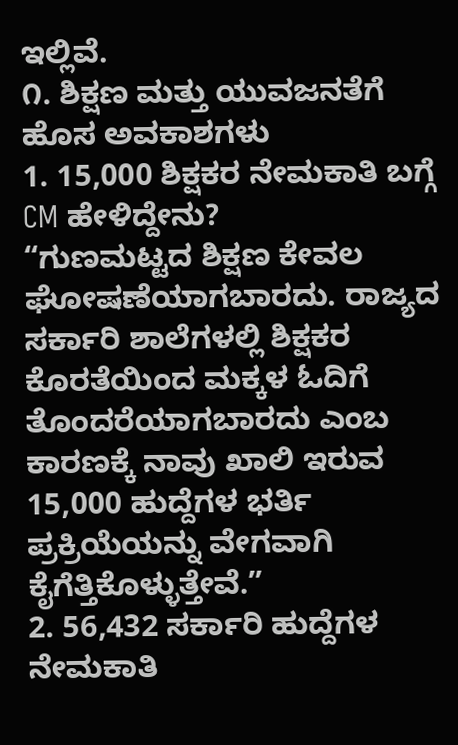ಇಲ್ಲಿವೆ.
೧. ಶಿಕ್ಷಣ ಮತ್ತು ಯುವಜನತೆಗೆ ಹೊಸ ಅವಕಾಶಗಳು
1. 15,000 ಶಿಕ್ಷಕರ ನೇಮಕಾತಿ ಬಗ್ಗೆ CM ಹೇಳಿದ್ದೇನು?
“ಗುಣಮಟ್ಟದ ಶಿಕ್ಷಣ ಕೇವಲ ಘೋಷಣೆಯಾಗಬಾರದು. ರಾಜ್ಯದ ಸರ್ಕಾರಿ ಶಾಲೆಗಳಲ್ಲಿ ಶಿಕ್ಷಕರ ಕೊರತೆಯಿಂದ ಮಕ್ಕಳ ಓದಿಗೆ ತೊಂದರೆಯಾಗಬಾರದು ಎಂಬ ಕಾರಣಕ್ಕೆ ನಾವು ಖಾಲಿ ಇರುವ 15,000 ಹುದ್ದೆಗಳ ಭರ್ತಿ ಪ್ರಕ್ರಿಯೆಯನ್ನು ವೇಗವಾಗಿ ಕೈಗೆತ್ತಿಕೊಳ್ಳುತ್ತೇವೆ.”
2. 56,432 ಸರ್ಕಾರಿ ಹುದ್ದೆಗಳ ನೇಮಕಾತಿ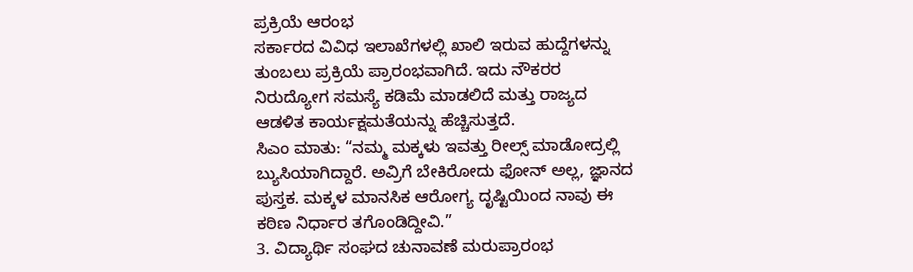ಪ್ರಕ್ರಿಯೆ ಆರಂಭ
ಸರ್ಕಾರದ ವಿವಿಧ ಇಲಾಖೆಗಳಲ್ಲಿ ಖಾಲಿ ಇರುವ ಹುದ್ದೆಗಳನ್ನು ತುಂಬಲು ಪ್ರಕ್ರಿಯೆ ಪ್ರಾರಂಭವಾಗಿದೆ. ಇದು ನೌಕರರ ನಿರುದ್ಯೋಗ ಸಮಸ್ಯೆ ಕಡಿಮೆ ಮಾಡಲಿದೆ ಮತ್ತು ರಾಜ್ಯದ ಆಡಳಿತ ಕಾರ್ಯಕ್ಷಮತೆಯನ್ನು ಹೆಚ್ಚಿಸುತ್ತದೆ.
ಸಿಎಂ ಮಾತು: “ನಮ್ಮ ಮಕ್ಕಳು ಇವತ್ತು ರೀಲ್ಸ್ ಮಾಡೋದ್ರಲ್ಲಿ ಬ್ಯುಸಿಯಾಗಿದ್ದಾರೆ. ಅವ್ರಿಗೆ ಬೇಕಿರೋದು ಫೋನ್ ಅಲ್ಲ, ಜ್ಞಾನದ ಪುಸ್ತಕ. ಮಕ್ಕಳ ಮಾನಸಿಕ ಆರೋಗ್ಯ ದೃಷ್ಟಿಯಿಂದ ನಾವು ಈ ಕಠಿಣ ನಿರ್ಧಾರ ತಗೊಂಡಿದ್ದೀವಿ.”
3. ವಿದ್ಯಾರ್ಥಿ ಸಂಘದ ಚುನಾವಣೆ ಮರುಪ್ರಾರಂಭ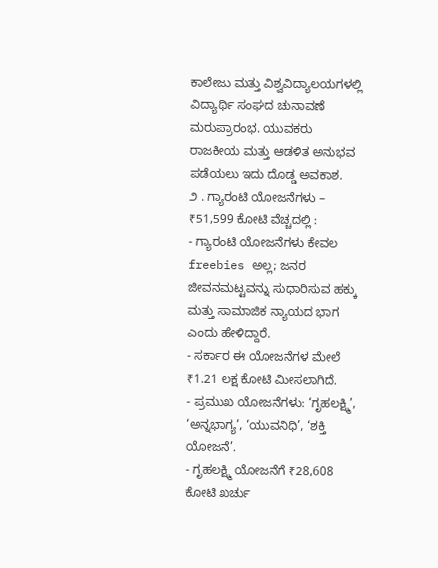ಕಾಲೇಜು ಮತ್ತು ವಿಶ್ವವಿದ್ಯಾಲಯಗಳಲ್ಲಿ ವಿದ್ಯಾರ್ಥಿ ಸಂಘದ ಚುನಾವಣೆ ಮರುಪ್ರಾರಂಭ. ಯುವಕರು ರಾಜಕೀಯ ಮತ್ತು ಆಡಳಿತ ಅನುಭವ ಪಡೆಯಲು ಇದು ದೊಡ್ಡ ಅವಕಾಶ.
೨ . ಗ್ಯಾರಂಟಿ ಯೋಜನೆಗಳು – ₹51,599 ಕೋಟಿ ವೆಚ್ಚದಲ್ಲಿ :
- ಗ್ಯಾರಂಟಿ ಯೋಜನೆಗಳು ಕೇವಲ freebies ಅಲ್ಲ; ಜನರ ಜೀವನಮಟ್ಟವನ್ನು ಸುಧಾರಿಸುವ ಹಕ್ಕು ಮತ್ತು ಸಾಮಾಜಿಕ ನ್ಯಾಯದ ಭಾಗ ಎಂದು ಹೇಳಿದ್ದಾರೆ.
- ಸರ್ಕಾರ ಈ ಯೋಜನೆಗಳ ಮೇಲೆ ₹1.21 ಲಕ್ಷ ಕೋಟಿ ಮೀಸಲಾಗಿದೆ.
- ಪ್ರಮುಖ ಯೋಜನೆಗಳು: ‘ಗೃಹಲಕ್ಷ್ಮಿ’, ‘ಅನ್ನಭಾಗ್ಯ’, ‘ಯುವನಿಧಿ’, ‘ಶಕ್ತಿ ಯೋಜನೆ’.
- ಗೃಹಲಕ್ಷ್ಮಿ ಯೋಜನೆಗೆ ₹28,608 ಕೋಟಿ ಖರ್ಚು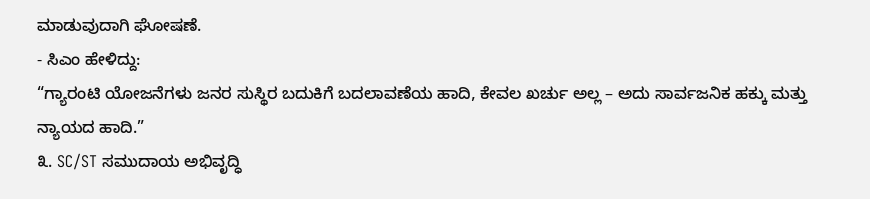ಮಾಡುವುದಾಗಿ ಘೋಷಣೆ.
- ಸಿಎಂ ಹೇಳಿದ್ದು:
“ಗ್ಯಾರಂಟಿ ಯೋಜನೆಗಳು ಜನರ ಸುಸ್ಥಿರ ಬದುಕಿಗೆ ಬದಲಾವಣೆಯ ಹಾದಿ, ಕೇವಲ ಖರ್ಚು ಅಲ್ಲ – ಅದು ಸಾರ್ವಜನಿಕ ಹಕ್ಕು ಮತ್ತು ನ್ಯಾಯದ ಹಾದಿ.”
೩. SC/ST ಸಮುದಾಯ ಅಭಿವೃದ್ಧಿ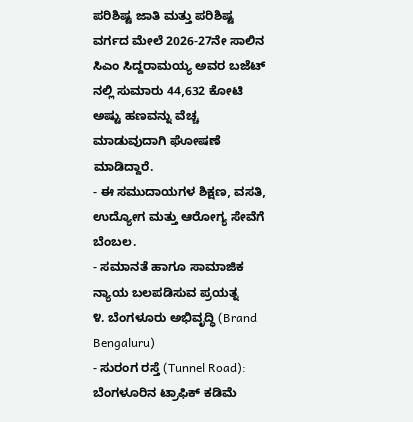ಪರಿಶಿಷ್ಟ ಜಾತಿ ಮತ್ತು ಪರಿಶಿಷ್ಟ ವರ್ಗದ ಮೇಲೆ 2026-27ನೇ ಸಾಲಿನ ಸಿಎಂ ಸಿದ್ದರಾಮಯ್ಯ ಅವರ ಬಜೆಟ್ ನಲ್ಲಿ ಸುಮಾರು 44,632 ಕೋಟಿ ಅಷ್ಟು ಹಣವನ್ನು ವೆಚ್ಚ ಮಾಡುವುದಾಗಿ ಘೋಷಣೆ ಮಾಡಿದ್ದಾರೆ.
- ಈ ಸಮುದಾಯಗಳ ಶಿಕ್ಷಣ, ವಸತಿ, ಉದ್ಯೋಗ ಮತ್ತು ಆರೋಗ್ಯ ಸೇವೆಗೆ ಬೆಂಬಲ.
- ಸಮಾನತೆ ಹಾಗೂ ಸಾಮಾಜಿಕ ನ್ಯಾಯ ಬಲಪಡಿಸುವ ಪ್ರಯತ್ನ
೪. ಬೆಂಗಳೂರು ಅಭಿವೃದ್ಧಿ (Brand Bengaluru)
- ಸುರಂಗ ರಸ್ತೆ (Tunnel Road): ಬೆಂಗಳೂರಿನ ಟ್ರಾಫಿಕ್ ಕಡಿಮೆ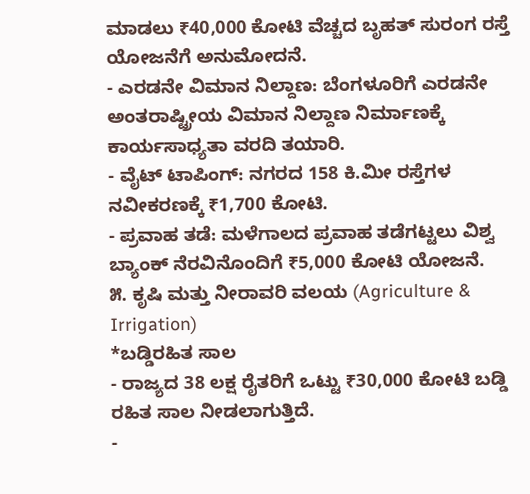ಮಾಡಲು ₹40,000 ಕೋಟಿ ವೆಚ್ಚದ ಬೃಹತ್ ಸುರಂಗ ರಸ್ತೆ ಯೋಜನೆಗೆ ಅನುಮೋದನೆ.
- ಎರಡನೇ ವಿಮಾನ ನಿಲ್ದಾಣ: ಬೆಂಗಳೂರಿಗೆ ಎರಡನೇ ಅಂತರಾಷ್ಟ್ರೀಯ ವಿಮಾನ ನಿಲ್ದಾಣ ನಿರ್ಮಾಣಕ್ಕೆ ಕಾರ್ಯಸಾಧ್ಯತಾ ವರದಿ ತಯಾರಿ.
- ವೈಟ್ ಟಾಪಿಂಗ್: ನಗರದ 158 ಕಿ.ಮೀ ರಸ್ತೆಗಳ ನವೀಕರಣಕ್ಕೆ ₹1,700 ಕೋಟಿ.
- ಪ್ರವಾಹ ತಡೆ: ಮಳೆಗಾಲದ ಪ್ರವಾಹ ತಡೆಗಟ್ಟಲು ವಿಶ್ವ ಬ್ಯಾಂಕ್ ನೆರವಿನೊಂದಿಗೆ ₹5,000 ಕೋಟಿ ಯೋಜನೆ.
೫. ಕೃಷಿ ಮತ್ತು ನೀರಾವರಿ ವಲಯ (Agriculture & Irrigation)
*ಬಡ್ಡಿರಹಿತ ಸಾಲ
- ರಾಜ್ಯದ 38 ಲಕ್ಷ ರೈತರಿಗೆ ಒಟ್ಟು ₹30,000 ಕೋಟಿ ಬಡ್ಡಿ ರಹಿತ ಸಾಲ ನೀಡಲಾಗುತ್ತಿದೆ.
-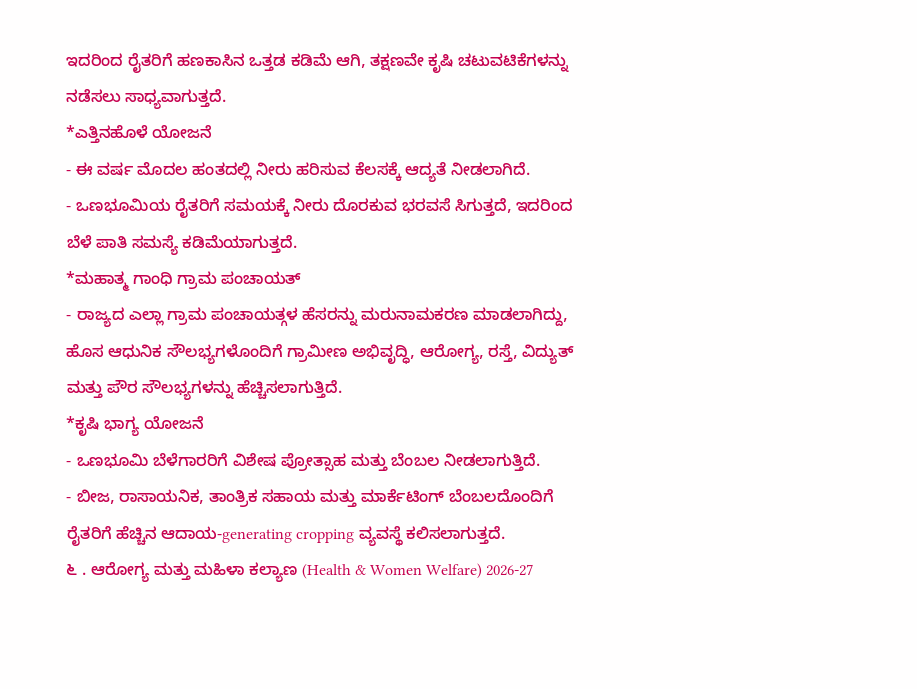ಇದರಿಂದ ರೈತರಿಗೆ ಹಣಕಾಸಿನ ಒತ್ತಡ ಕಡಿಮೆ ಆಗಿ, ತಕ್ಷಣವೇ ಕೃಷಿ ಚಟುವಟಿಕೆಗಳನ್ನು ನಡೆಸಲು ಸಾಧ್ಯವಾಗುತ್ತದೆ.
*ಎತ್ತಿನಹೊಳೆ ಯೋಜನೆ
- ಈ ವರ್ಷ ಮೊದಲ ಹಂತದಲ್ಲಿ ನೀರು ಹರಿಸುವ ಕೆಲಸಕ್ಕೆ ಆದ್ಯತೆ ನೀಡಲಾಗಿದೆ.
- ಒಣಭೂಮಿಯ ರೈತರಿಗೆ ಸಮಯಕ್ಕೆ ನೀರು ದೊರಕುವ ಭರವಸೆ ಸಿಗುತ್ತದೆ, ಇದರಿಂದ ಬೆಳೆ ಪಾತಿ ಸಮಸ್ಯೆ ಕಡಿಮೆಯಾಗುತ್ತದೆ.
*ಮಹಾತ್ಮ ಗಾಂಧಿ ಗ್ರಾಮ ಪಂಚಾಯತ್
- ರಾಜ್ಯದ ಎಲ್ಲಾ ಗ್ರಾಮ ಪಂಚಾಯತ್ಗಳ ಹೆಸರನ್ನು ಮರುನಾಮಕರಣ ಮಾಡಲಾಗಿದ್ದು, ಹೊಸ ಆಧುನಿಕ ಸೌಲಭ್ಯಗಳೊಂದಿಗೆ ಗ್ರಾಮೀಣ ಅಭಿವೃದ್ಧಿ, ಆರೋಗ್ಯ, ರಸ್ತೆ, ವಿದ್ಯುತ್ ಮತ್ತು ಪೌರ ಸೌಲಭ್ಯಗಳನ್ನು ಹೆಚ್ಚಿಸಲಾಗುತ್ತಿದೆ.
*ಕೃಷಿ ಭಾಗ್ಯ ಯೋಜನೆ
- ಒಣಭೂಮಿ ಬೆಳೆಗಾರರಿಗೆ ವಿಶೇಷ ಪ್ರೋತ್ಸಾಹ ಮತ್ತು ಬೆಂಬಲ ನೀಡಲಾಗುತ್ತಿದೆ.
- ಬೀಜ, ರಾಸಾಯನಿಕ, ತಾಂತ್ರಿಕ ಸಹಾಯ ಮತ್ತು ಮಾರ್ಕೆಟಿಂಗ್ ಬೆಂಬಲದೊಂದಿಗೆ ರೈತರಿಗೆ ಹೆಚ್ಚಿನ ಆದಾಯ-generating cropping ವ್ಯವಸ್ಥೆ ಕಲಿಸಲಾಗುತ್ತದೆ.
೬ . ಆರೋಗ್ಯ ಮತ್ತು ಮಹಿಳಾ ಕಲ್ಯಾಣ (Health & Women Welfare) 2026-27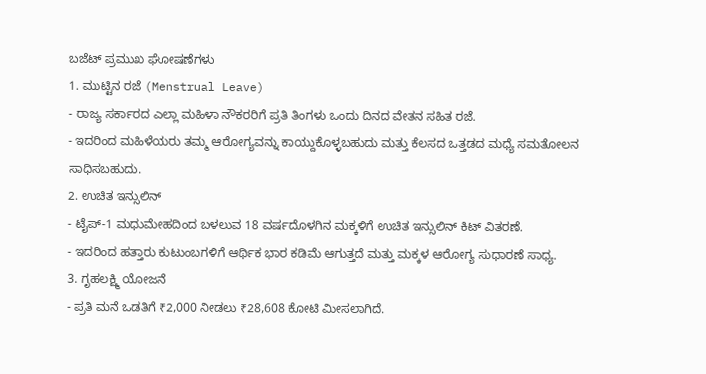ಬಜೆಟ್ ಪ್ರಮುಖ ಘೋಷಣೆಗಳು
1. ಮುಟ್ಟಿನ ರಜೆ (Menstrual Leave)
- ರಾಜ್ಯ ಸರ್ಕಾರದ ಎಲ್ಲಾ ಮಹಿಳಾ ನೌಕರರಿಗೆ ಪ್ರತಿ ತಿಂಗಳು ಒಂದು ದಿನದ ವೇತನ ಸಹಿತ ರಜೆ.
- ಇದರಿಂದ ಮಹಿಳೆಯರು ತಮ್ಮ ಆರೋಗ್ಯವನ್ನು ಕಾಯ್ದುಕೊಳ್ಳಬಹುದು ಮತ್ತು ಕೆಲಸದ ಒತ್ತಡದ ಮಧ್ಯೆ ಸಮತೋಲನ ಸಾಧಿಸಬಹುದು.
2. ಉಚಿತ ಇನ್ಸುಲಿನ್
- ಟೈಪ್‑1 ಮಧುಮೇಹದಿಂದ ಬಳಲುವ 18 ವರ್ಷದೊಳಗಿನ ಮಕ್ಕಳಿಗೆ ಉಚಿತ ಇನ್ಸುಲಿನ್ ಕಿಟ್ ವಿತರಣೆ.
- ಇದರಿಂದ ಹತ್ತಾರು ಕುಟುಂಬಗಳಿಗೆ ಆರ್ಥಿಕ ಭಾರ ಕಡಿಮೆ ಆಗುತ್ತದೆ ಮತ್ತು ಮಕ್ಕಳ ಆರೋಗ್ಯ ಸುಧಾರಣೆ ಸಾಧ್ಯ.
3. ಗೃಹಲಕ್ಷ್ಮಿ ಯೋಜನೆ
- ಪ್ರತಿ ಮನೆ ಒಡತಿಗೆ ₹2,000 ನೀಡಲು ₹28,608 ಕೋಟಿ ಮೀಸಲಾಗಿದೆ.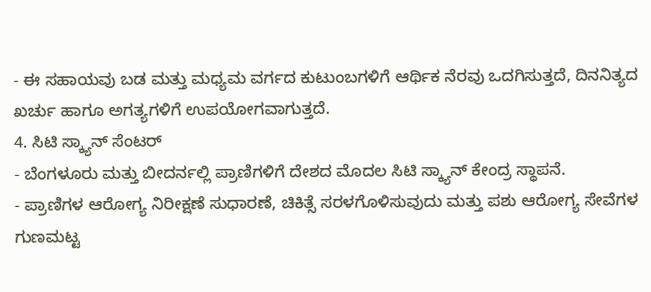- ಈ ಸಹಾಯವು ಬಡ ಮತ್ತು ಮಧ್ಯಮ ವರ್ಗದ ಕುಟುಂಬಗಳಿಗೆ ಆರ್ಥಿಕ ನೆರವು ಒದಗಿಸುತ್ತದೆ, ದಿನನಿತ್ಯದ ಖರ್ಚು ಹಾಗೂ ಅಗತ್ಯಗಳಿಗೆ ಉಪಯೋಗವಾಗುತ್ತದೆ.
4. ಸಿಟಿ ಸ್ಕ್ಯಾನ್ ಸೆಂಟರ್
- ಬೆಂಗಳೂರು ಮತ್ತು ಬೀದರ್ನಲ್ಲಿ ಪ್ರಾಣಿಗಳಿಗೆ ದೇಶದ ಮೊದಲ ಸಿಟಿ ಸ್ಕ್ಯಾನ್ ಕೇಂದ್ರ ಸ್ಥಾಪನೆ.
- ಪ್ರಾಣಿಗಳ ಆರೋಗ್ಯ ನಿರೀಕ್ಷಣೆ ಸುಧಾರಣೆ, ಚಿಕಿತ್ಸೆ ಸರಳಗೊಳಿಸುವುದು ಮತ್ತು ಪಶು ಆರೋಗ್ಯ ಸೇವೆಗಳ ಗುಣಮಟ್ಟ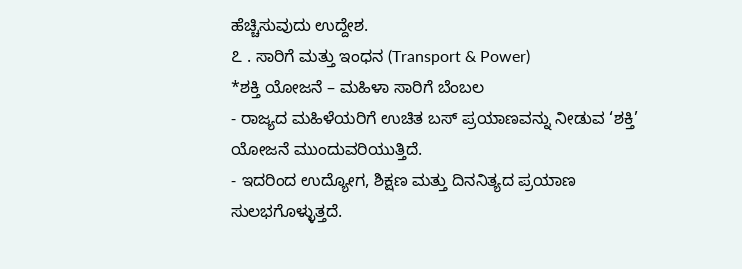ಹೆಚ್ಚಿಸುವುದು ಉದ್ದೇಶ.
೭ . ಸಾರಿಗೆ ಮತ್ತು ಇಂಧನ (Transport & Power)
*ಶಕ್ತಿ ಯೋಜನೆ – ಮಹಿಳಾ ಸಾರಿಗೆ ಬೆಂಬಲ
- ರಾಜ್ಯದ ಮಹಿಳೆಯರಿಗೆ ಉಚಿತ ಬಸ್ ಪ್ರಯಾಣವನ್ನು ನೀಡುವ ‘ಶಕ್ತಿ’ ಯೋಜನೆ ಮುಂದುವರಿಯುತ್ತಿದೆ.
- ಇದರಿಂದ ಉದ್ಯೋಗ, ಶಿಕ್ಷಣ ಮತ್ತು ದಿನನಿತ್ಯದ ಪ್ರಯಾಣ ಸುಲಭಗೊಳ್ಳುತ್ತದೆ.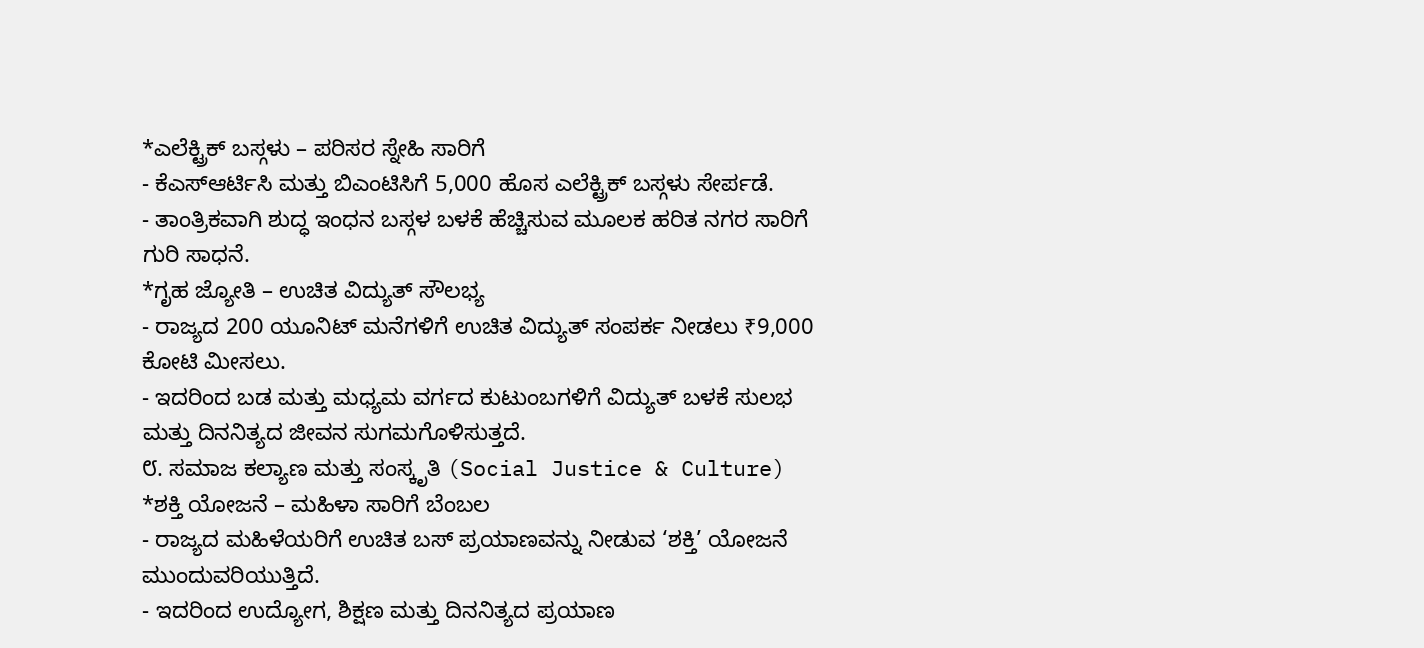*ಎಲೆಕ್ಟ್ರಿಕ್ ಬಸ್ಗಳು – ಪರಿಸರ ಸ್ನೇಹಿ ಸಾರಿಗೆ
- ಕೆಎಸ್ಆರ್ಟಿಸಿ ಮತ್ತು ಬಿಎಂಟಿಸಿಗೆ 5,000 ಹೊಸ ಎಲೆಕ್ಟ್ರಿಕ್ ಬಸ್ಗಳು ಸೇರ್ಪಡೆ.
- ತಾಂತ್ರಿಕವಾಗಿ ಶುದ್ಧ ಇಂಧನ ಬಸ್ಗಳ ಬಳಕೆ ಹೆಚ್ಚಿಸುವ ಮೂಲಕ ಹರಿತ ನಗರ ಸಾರಿಗೆ ಗುರಿ ಸಾಧನೆ.
*ಗೃಹ ಜ್ಯೋತಿ – ಉಚಿತ ವಿದ್ಯುತ್ ಸೌಲಭ್ಯ
- ರಾಜ್ಯದ 200 ಯೂನಿಟ್ ಮನೆಗಳಿಗೆ ಉಚಿತ ವಿದ್ಯುತ್ ಸಂಪರ್ಕ ನೀಡಲು ₹9,000 ಕೋಟಿ ಮೀಸಲು.
- ಇದರಿಂದ ಬಡ ಮತ್ತು ಮಧ್ಯಮ ವರ್ಗದ ಕುಟುಂಬಗಳಿಗೆ ವಿದ್ಯುತ್ ಬಳಕೆ ಸುಲಭ ಮತ್ತು ದಿನನಿತ್ಯದ ಜೀವನ ಸುಗಮಗೊಳಿಸುತ್ತದೆ.
೮. ಸಮಾಜ ಕಲ್ಯಾಣ ಮತ್ತು ಸಂಸ್ಕೃತಿ (Social Justice & Culture)
*ಶಕ್ತಿ ಯೋಜನೆ – ಮಹಿಳಾ ಸಾರಿಗೆ ಬೆಂಬಲ
- ರಾಜ್ಯದ ಮಹಿಳೆಯರಿಗೆ ಉಚಿತ ಬಸ್ ಪ್ರಯಾಣವನ್ನು ನೀಡುವ ‘ಶಕ್ತಿ’ ಯೋಜನೆ ಮುಂದುವರಿಯುತ್ತಿದೆ.
- ಇದರಿಂದ ಉದ್ಯೋಗ, ಶಿಕ್ಷಣ ಮತ್ತು ದಿನನಿತ್ಯದ ಪ್ರಯಾಣ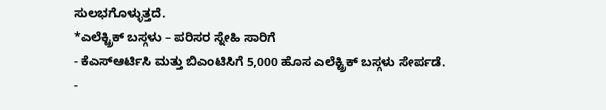ಸುಲಭಗೊಳ್ಳುತ್ತದೆ.
*ಎಲೆಕ್ಟ್ರಿಕ್ ಬಸ್ಗಳು – ಪರಿಸರ ಸ್ನೇಹಿ ಸಾರಿಗೆ
- ಕೆಎಸ್ಆರ್ಟಿಸಿ ಮತ್ತು ಬಿಎಂಟಿಸಿಗೆ 5,000 ಹೊಸ ಎಲೆಕ್ಟ್ರಿಕ್ ಬಸ್ಗಳು ಸೇರ್ಪಡೆ.
-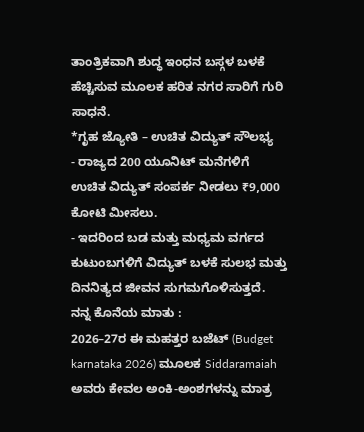ತಾಂತ್ರಿಕವಾಗಿ ಶುದ್ಧ ಇಂಧನ ಬಸ್ಗಳ ಬಳಕೆ ಹೆಚ್ಚಿಸುವ ಮೂಲಕ ಹರಿತ ನಗರ ಸಾರಿಗೆ ಗುರಿ ಸಾಧನೆ.
*ಗೃಹ ಜ್ಯೋತಿ – ಉಚಿತ ವಿದ್ಯುತ್ ಸೌಲಭ್ಯ
- ರಾಜ್ಯದ 200 ಯೂನಿಟ್ ಮನೆಗಳಿಗೆ ಉಚಿತ ವಿದ್ಯುತ್ ಸಂಪರ್ಕ ನೀಡಲು ₹9,000 ಕೋಟಿ ಮೀಸಲು.
- ಇದರಿಂದ ಬಡ ಮತ್ತು ಮಧ್ಯಮ ವರ್ಗದ ಕುಟುಂಬಗಳಿಗೆ ವಿದ್ಯುತ್ ಬಳಕೆ ಸುಲಭ ಮತ್ತು ದಿನನಿತ್ಯದ ಜೀವನ ಸುಗಮಗೊಳಿಸುತ್ತದೆ.
ನನ್ನ ಕೊನೆಯ ಮಾತು :
2026–27ರ ಈ ಮಹತ್ತರ ಬಜೆಟ್ (Budget karnataka 2026) ಮೂಲಕ Siddaramaiah ಅವರು ಕೇವಲ ಅಂಕಿ-ಅಂಶಗಳನ್ನು ಮಾತ್ರ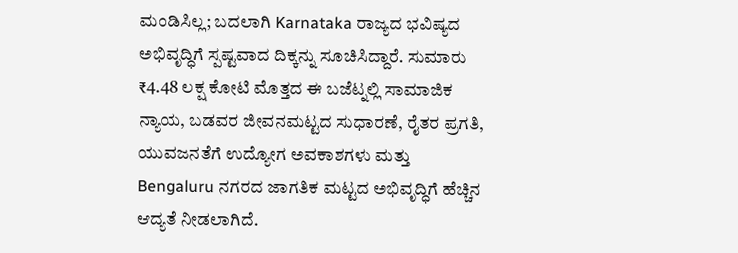ಮಂಡಿಸಿಲ್ಲ; ಬದಲಾಗಿ Karnataka ರಾಜ್ಯದ ಭವಿಷ್ಯದ ಅಭಿವೃದ್ಧಿಗೆ ಸ್ಪಷ್ಟವಾದ ದಿಕ್ಕನ್ನು ಸೂಚಿಸಿದ್ದಾರೆ. ಸುಮಾರು ₹4.48 ಲಕ್ಷ ಕೋಟಿ ಮೊತ್ತದ ಈ ಬಜೆಟ್ನಲ್ಲಿ ಸಾಮಾಜಿಕ ನ್ಯಾಯ, ಬಡವರ ಜೀವನಮಟ್ಟದ ಸುಧಾರಣೆ, ರೈತರ ಪ್ರಗತಿ, ಯುವಜನತೆಗೆ ಉದ್ಯೋಗ ಅವಕಾಶಗಳು ಮತ್ತು Bengaluru ನಗರದ ಜಾಗತಿಕ ಮಟ್ಟದ ಅಭಿವೃದ್ಧಿಗೆ ಹೆಚ್ಚಿನ ಆದ್ಯತೆ ನೀಡಲಾಗಿದೆ.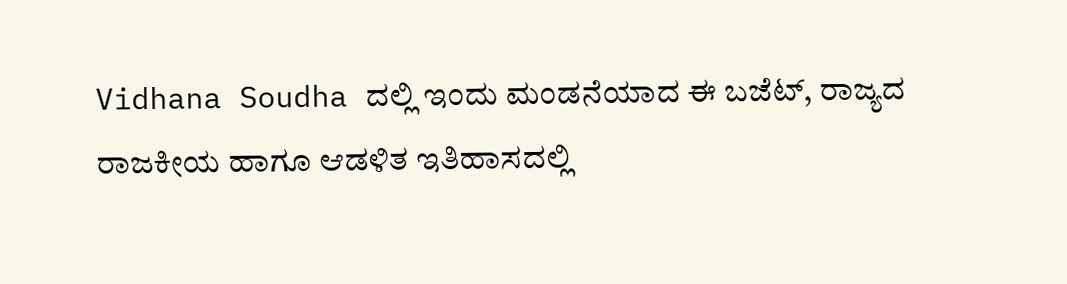Vidhana Soudha ದಲ್ಲಿ ಇಂದು ಮಂಡನೆಯಾದ ಈ ಬಜೆಟ್, ರಾಜ್ಯದ ರಾಜಕೀಯ ಹಾಗೂ ಆಡಳಿತ ಇತಿಹಾಸದಲ್ಲಿ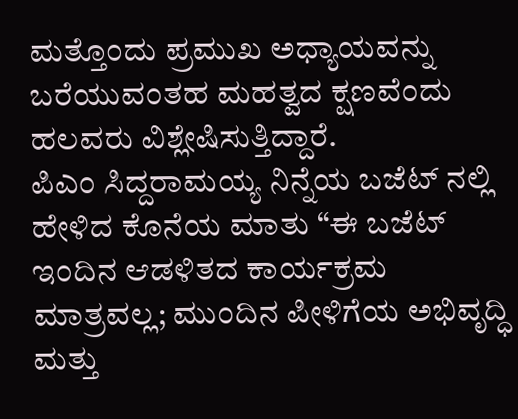ಮತ್ತೊಂದು ಪ್ರಮುಖ ಅಧ್ಯಾಯವನ್ನು ಬರೆಯುವಂತಹ ಮಹತ್ವದ ಕ್ಷಣವೆಂದು ಹಲವರು ವಿಶ್ಲೇಷಿಸುತ್ತಿದ್ದಾರೆ.
ಪಿಎಂ ಸಿದ್ದರಾಮಯ್ಯ ನಿನ್ನೆಯ ಬಜೆಟ್ ನಲ್ಲಿ ಹೇಳಿದ ಕೊನೆಯ ಮಾತು “ಈ ಬಜೆಟ್ ಇಂದಿನ ಆಡಳಿತದ ಕಾರ್ಯಕ್ರಮ ಮಾತ್ರವಲ್ಲ; ಮುಂದಿನ ಪೀಳಿಗೆಯ ಅಭಿವೃದ್ಧಿ ಮತ್ತು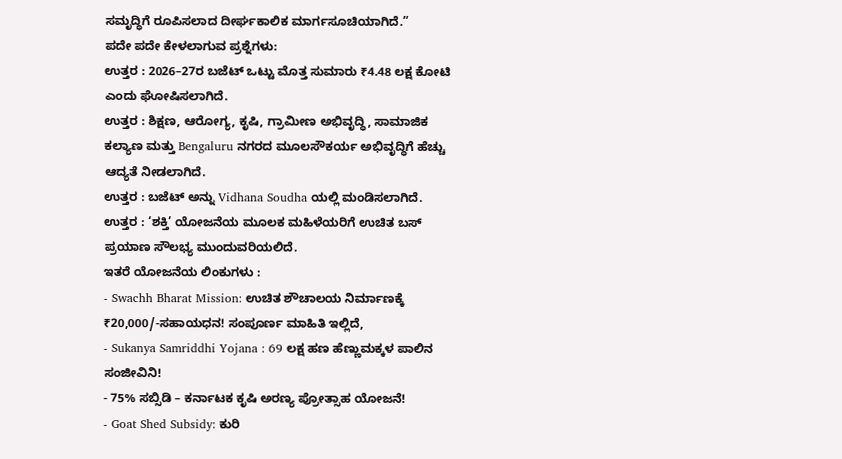ಸಮೃದ್ಧಿಗೆ ರೂಪಿಸಲಾದ ದೀರ್ಘಕಾಲಿಕ ಮಾರ್ಗಸೂಚಿಯಾಗಿದೆ.”
ಪದೇ ಪದೇ ಕೇಳಲಾಗುವ ಪ್ರಶ್ನೆಗಳು:
ಉತ್ತರ : 2026–27ರ ಬಜೆಟ್ ಒಟ್ಟು ಮೊತ್ತ ಸುಮಾರು ₹4.48 ಲಕ್ಷ ಕೋಟಿ ಎಂದು ಘೋಷಿಸಲಾಗಿದೆ.
ಉತ್ತರ : ಶಿಕ್ಷಣ, ಆರೋಗ್ಯ, ಕೃಷಿ, ಗ್ರಾಮೀಣ ಅಭಿವೃದ್ಧಿ, ಸಾಮಾಜಿಕ ಕಲ್ಯಾಣ ಮತ್ತು Bengaluru ನಗರದ ಮೂಲಸೌಕರ್ಯ ಅಭಿವೃದ್ಧಿಗೆ ಹೆಚ್ಚು ಆದ್ಯತೆ ನೀಡಲಾಗಿದೆ.
ಉತ್ತರ : ಬಜೆಟ್ ಅನ್ನು Vidhana Soudha ಯಲ್ಲಿ ಮಂಡಿಸಲಾಗಿದೆ.
ಉತ್ತರ : ‘ಶಕ್ತಿ’ ಯೋಜನೆಯ ಮೂಲಕ ಮಹಿಳೆಯರಿಗೆ ಉಚಿತ ಬಸ್ ಪ್ರಯಾಣ ಸೌಲಭ್ಯ ಮುಂದುವರಿಯಲಿದೆ.
ಇತರೆ ಯೋಜನೆಯ ಲಿಂಕುಗಳು :
- Swachh Bharat Mission: ಉಚಿತ ಶೌಚಾಲಯ ನಿರ್ಮಾಣಕ್ಕೆ ₹20,000/-ಸಹಾಯಧನ! ಸಂಪೂರ್ಣ ಮಾಹಿತಿ ಇಲ್ಲಿದೆ,
- Sukanya Samriddhi Yojana : 69 ಲಕ್ಷ ಹಣ ಹೆಣ್ಣುಮಕ್ಕಳ ಪಾಲಿನ ಸಂಜೀವಿನಿ!
- 75% ಸಬ್ಸಿಡಿ – ಕರ್ನಾಟಕ ಕೃಷಿ ಅರಣ್ಯ ಪ್ರೋತ್ಸಾಹ ಯೋಜನೆ!
- Goat Shed Subsidy: ಕುರಿ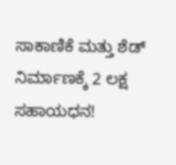ಸಾಕಾಣಿಕೆ ಮತ್ತು ಶೆಡ್ ನಿರ್ಮಾಣಕ್ಕೆ 2 ಲಕ್ಷ ಸಹಾಯಧನ!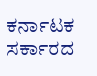ಕರ್ನಾಟಕ ಸರ್ಕಾರದ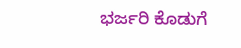ಭರ್ಜರಿ ಕೊಡುಗೆ